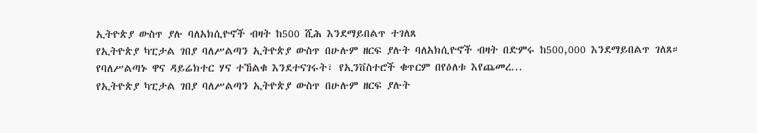ኢትዮጵያ ውስጥ ያሉ ባለአክሲዮኖች ብዛት ከ500 ሺሕ እንደማይበልጥ ተገለጸ
የኢትዮጵያ ካፒታል ገበያ ባለሥልጣን ኢትዮጵያ ውስጥ በሁሉም ዘርፍ ያሉት ባለአክሲዮኖች ብዛት በድምሩ ከ500,000 እንደማይበልጥ ገለጸ። የባለሥልጣኑ ዋና ዳይሬክተር ሃና ተኸልቁ እንደተናገሩት፣ የኢንቨስተሮች ቁጥርም በየዕለቱ እየጨመረ...
የኢትዮጵያ ካፒታል ገበያ ባለሥልጣን ኢትዮጵያ ውስጥ በሁሉም ዘርፍ ያሉት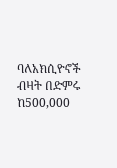ባለአክሲዮኖች ብዛት በድምሩ ከ500,000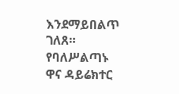እንደማይበልጥ ገለጸ። የባለሥልጣኑ ዋና ዳይሬክተር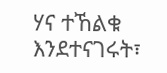ሃና ተኸልቁ እንደተናገሩት፣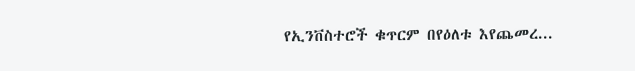የኢንቨስተሮች ቁጥርም በየዕለቱ እየጨመረ...